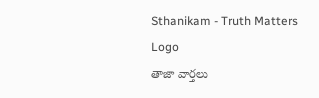Sthanikam - Truth Matters
Logo
తాజా వార్తలు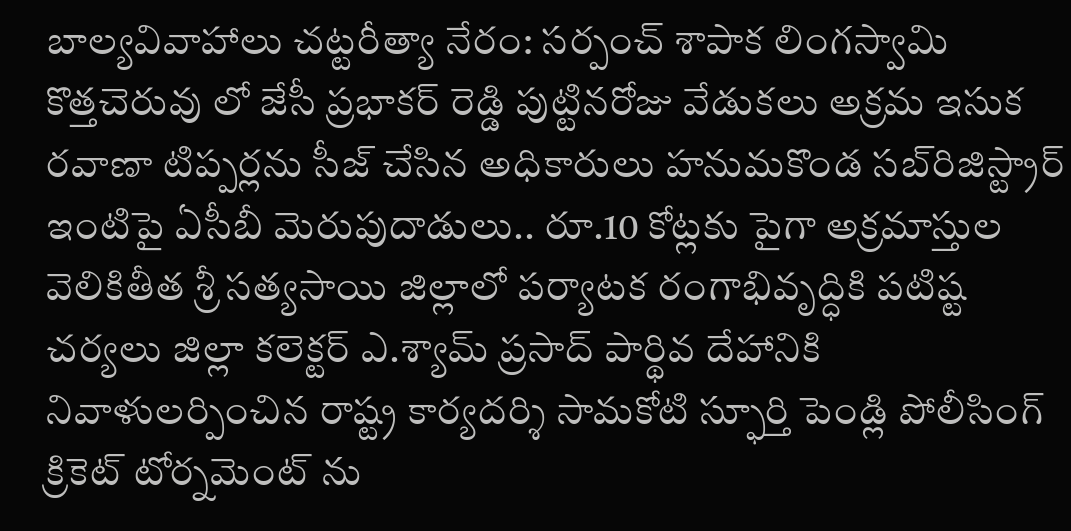బాల్యవివాహాలు చట్టరీత్యా నేరం: సర్పంచ్ శాపాక లింగస్వామి కొత్తచెరువు లో జేసీ ప్రభాకర్ రెడ్డి పుట్టినరోజు వేడుకలు అక్రమ ఇసుక రవాణా టిప్పర్లను సీజ్ చేసిన అధికారులు హనుమకొండ సబ్‌రిజిస్ట్రార్ ఇంటిపై ఏసీబీ మెరుపుదాడులు.. రూ.10 కోట్లకు పైగా అక్రమాస్తుల వెలికితీత శ్రీ సత్యసాయి జిల్లాలో పర్యాటక రంగాభివృద్ధికి పటిష్ట చర్యలు జిల్లా కలెక్టర్ ఎ.శ్యామ్ ప్రసాద్ పార్థివ దేహానికి నివాళులర్పించిన రాష్ట్ర కార్యదర్శి సామకోటి స్ఫూర్తి పెండ్లి పోలీసింగ్ క్రికెట్ టోర్నమెంట్ ను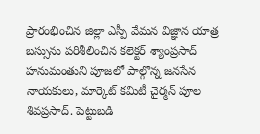ప్రారంభించిన జిల్లా ఎస్పీ వేమన విజ్ఞాన యాత్ర బస్సును పరిశీలించిన కలెక్టర్ శ్యాంప్రసాద్ హనుమంతుని పూజలో పాల్గొన్న జనసేన నాయకులు, మార్కెట్ కమిటీ చైర్మన్ పూల శివప్రసాద్. పెట్టుబడి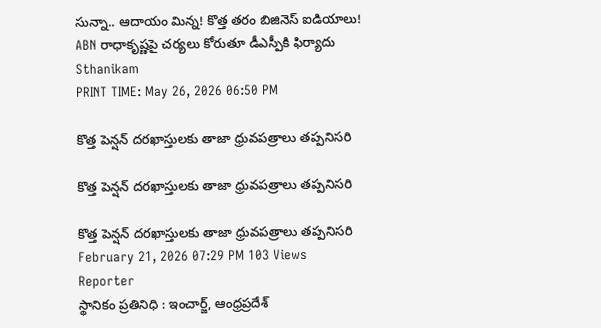సున్నా.. ఆదాయం మిన్న! కొత్త తరం బిజినెస్ ఐడియాలు! ABN రాధాకృష్ణపై చర్యలు కోరుతూ డీఎస్పీకి ఫిర్యాదు
Sthanikam
PRINT TIME: May 26, 2026 06:50 PM

కొత్త పెన్షన్ దరఖాస్తులకు తాజా ధ్రువపత్రాలు తప్పనిసరి

కొత్త పెన్షన్ దరఖాస్తులకు తాజా ధ్రువపత్రాలు తప్పనిసరి

కొత్త పెన్షన్ దరఖాస్తులకు తాజా ధ్రువపత్రాలు తప్పనిసరి
February 21, 2026 07:29 PM 103 Views
Reporter
స్థానికం ప్రతినిధి : ఇంచార్జ్, ఆంధ్రప్రదేశ్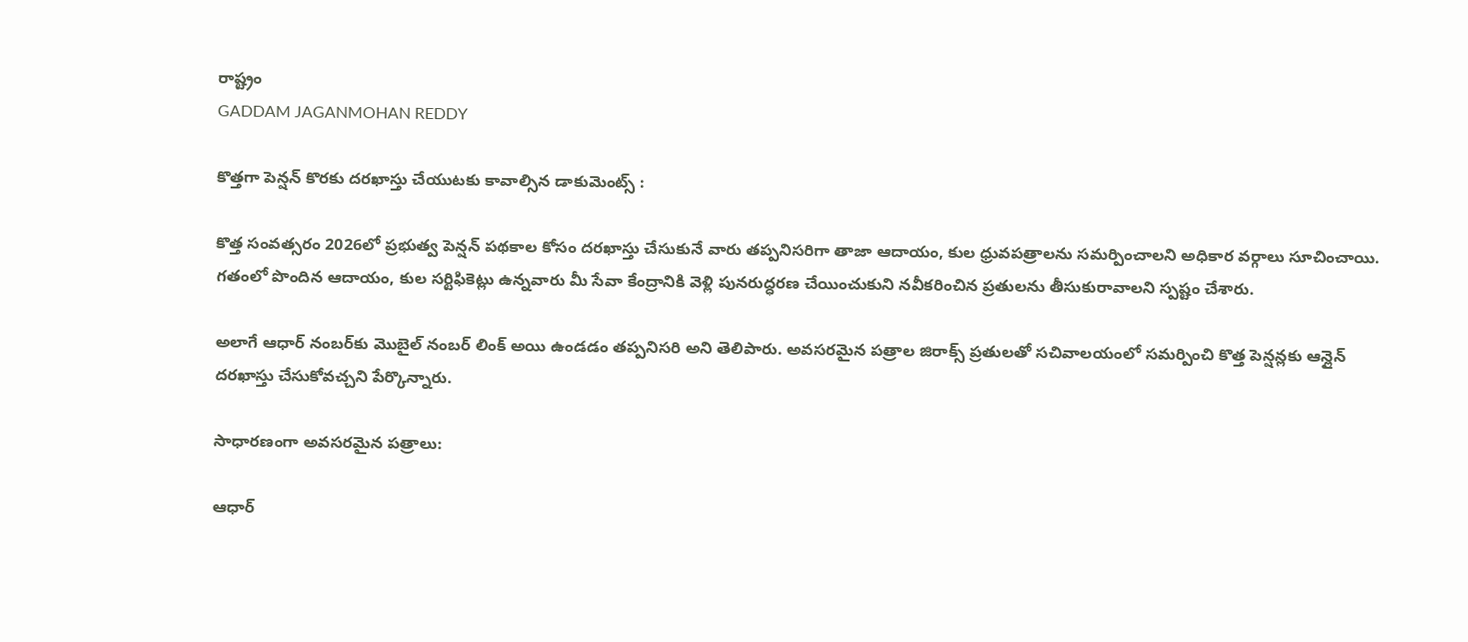రాష్ట్రం
GADDAM JAGANMOHAN REDDY

కొత్తగా పెన్షన్ కొరకు దరఖాస్తు చేయుటకు కావాల్సిన డాకుమెంట్స్ :

కొత్త సంవత్సరం 2026లో ప్రభుత్వ పెన్షన్ పథకాల కోసం దరఖాస్తు చేసుకునే వారు తప్పనిసరిగా తాజా ఆదాయం, కుల ధ్రువపత్రాలను సమర్పించాలని అధికార వర్గాలు సూచించాయి. గతంలో పొందిన ఆదాయం, కుల సర్టిఫికెట్లు ఉన్నవారు మీ సేవా కేంద్రానికి వెళ్లి పునరుద్ధరణ చేయించుకుని నవీకరించిన ప్రతులను తీసుకురావాలని స్పష్టం చేశారు.

అలాగే ఆధార్ నంబర్‌కు మొబైల్ నంబర్ లింక్ అయి ఉండడం తప్పనిసరి అని తెలిపారు. అవసరమైన పత్రాల జిరాక్స్ ప్రతులతో సచివాలయంలో సమర్పించి కొత్త పెన్షన్లకు ఆన్లైన్ దరఖాస్తు చేసుకోవచ్చని పేర్కొన్నారు.

సాధారణంగా అవసరమైన పత్రాలు:

ఆధార్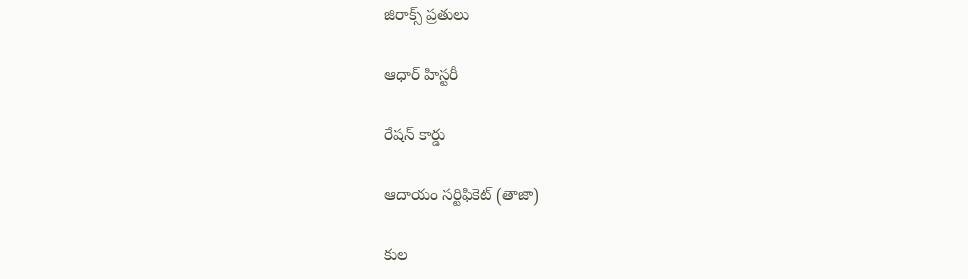జిరాక్స్ ప్రతులు

ఆధార్ హిస్టరీ

రేషన్ కార్డు

ఆదాయం సర్టిఫికెట్ (తాజా)

కుల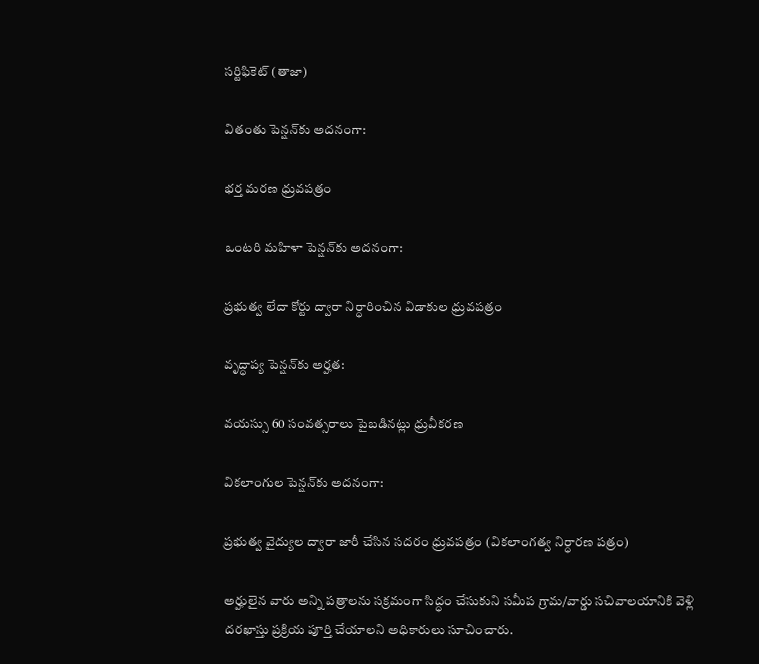సర్టిఫికెట్ (తాజా)

వితంతు పెన్షన్‌కు అదనంగా:

భర్త మరణ ధ్రువపత్రం

ఒంటరి మహిళా పెన్షన్‌కు అదనంగా:

ప్రభుత్వ లేదా కోర్టు ద్వారా నిర్ధారించిన విడాకుల ధ్రువపత్రం

వృద్ధాప్య పెన్షన్‌కు అర్హత:

వయస్సు 60 సంవత్సరాలు పైబడినట్లు ధ్రువీకరణ

వికలాంగుల పెన్షన్‌కు అదనంగా:

ప్రభుత్వ వైద్యుల ద్వారా జారీ చేసిన సదరం ధ్రువపత్రం (వికలాంగత్వ నిర్ధారణ పత్రం)

అర్హులైన వారు అన్ని పత్రాలను సక్రమంగా సిద్ధం చేసుకుని సమీప గ్రామ/వార్డు సచివాలయానికి వెళ్లి దరఖాస్తు ప్రక్రియ పూర్తి చేయాలని అధికారులు సూచించారు.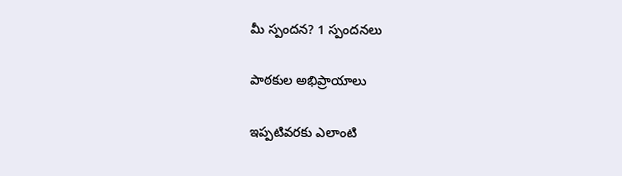మీ స్పందన? 1 స్పందనలు

పాఠకుల అభిప్రాయాలు

ఇప్పటివరకు ఎలాంటి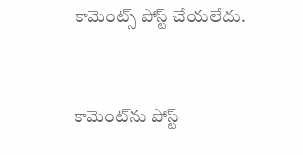కామెంట్స్ పోస్ట్ చేయలేదు.


కామెంట్‌ను పోస్ట్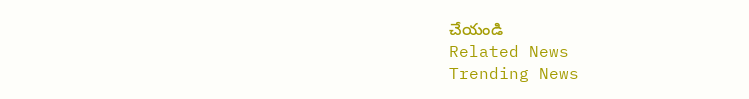చేయండి
Related News
Trending News